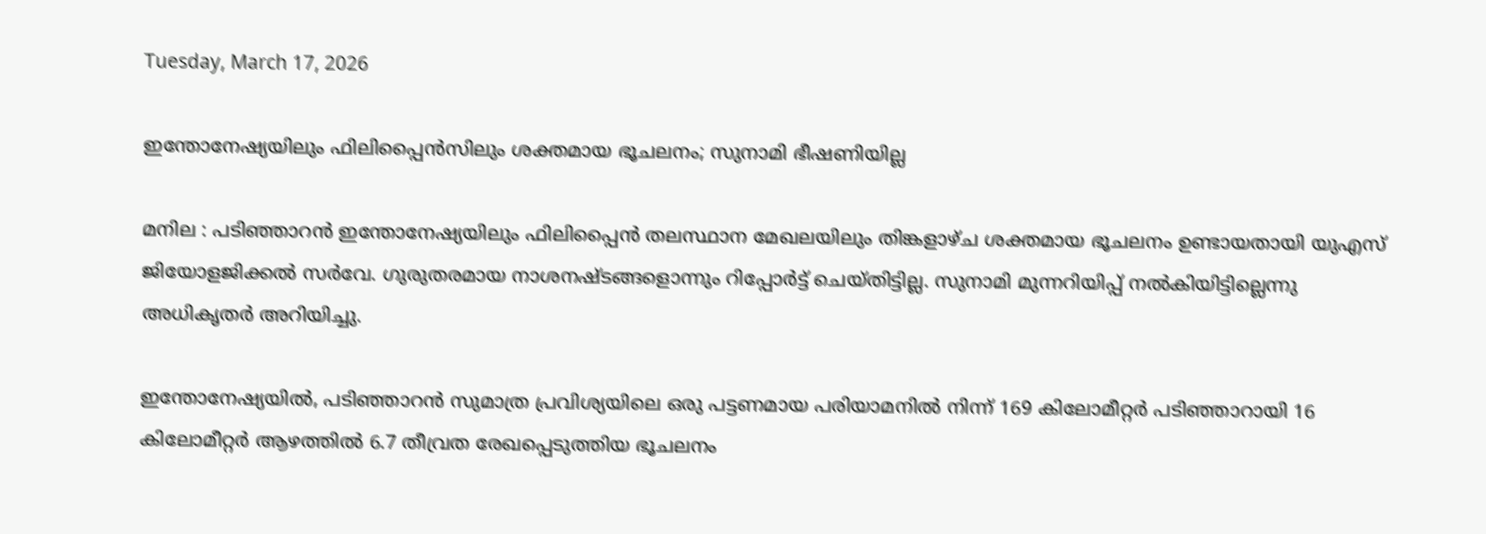Tuesday, March 17, 2026

ഇന്തോനേഷ്യയിലും ഫിലിപ്പൈൻസിലും ശക്തമായ ഭൂചലനം; സുനാമി ഭീഷണിയില്ല

മനില : പടിഞ്ഞാറൻ ഇന്തോനേഷ്യയിലും ഫിലിപ്പൈൻ തലസ്ഥാന മേഖലയിലും തിങ്കളാഴ്ച ശക്തമായ ഭൂചലനം ഉണ്ടായതായി യുഎസ് ജിയോളജിക്കൽ സർവേ. ഗുരുതരമായ നാശനഷ്ടങ്ങളൊന്നും റിപ്പോർട്ട് ചെയ്തിട്ടില്ല. സുനാമി മുന്നറിയിപ്പ് നൽകിയിട്ടില്ലെന്നു അധികൃതർ അറിയിച്ചു.

ഇന്തോനേഷ്യയിൽ, പടിഞ്ഞാറൻ സുമാത്ര പ്രവിശ്യയിലെ ഒരു പട്ടണമായ പരിയാമനിൽ നിന്ന് 169 കിലോമീറ്റർ പടിഞ്ഞാറായി 16 കിലോമീറ്റർ ആഴത്തിൽ 6.7 തീവ്രത രേഖപ്പെടുത്തിയ ഭൂചലനം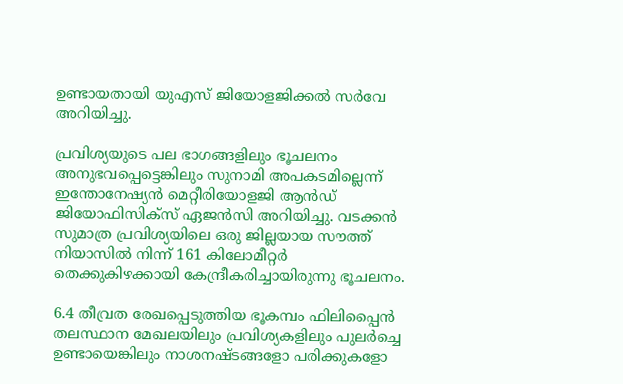ഉണ്ടായതായി യുഎസ് ജിയോളജിക്കൽ സർവേ അറിയിച്ചു.

പ്രവിശ്യയുടെ പല ഭാഗങ്ങളിലും ഭൂചലനം അനുഭവപ്പെട്ടെങ്കിലും സുനാമി അപകടമില്ലെന്ന് ഇന്തോനേഷ്യൻ മെറ്റീരിയോളജി ആൻഡ് ജിയോഫിസിക്‌സ് ഏജൻസി അറിയിച്ചു. വടക്കൻ സുമാത്ര പ്രവിശ്യയിലെ ഒരു ജില്ലയായ സൗത്ത് നിയാസിൽ നിന്ന് 161 കിലോമീറ്റർ തെക്കുകിഴക്കായി കേന്ദ്രീകരിച്ചായിരുന്നു ഭൂചലനം.

6.4 തീവ്രത രേഖപ്പെടുത്തിയ ഭൂകമ്പം ഫിലിപ്പൈൻ തലസ്ഥാന മേഖലയിലും പ്രവിശ്യകളിലും പുലർച്ചെ ഉണ്ടായെങ്കിലും നാശനഷ്ടങ്ങളോ പരിക്കുകളോ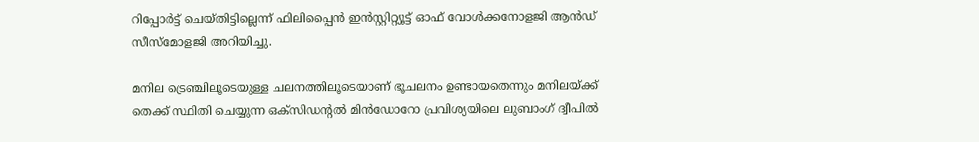റിപ്പോർട്ട് ചെയ്തിട്ടില്ലെന്ന് ഫിലിപ്പൈൻ ഇൻസ്റ്റിറ്റ്യൂട്ട് ഓഫ് വോൾക്കനോളജി ആൻഡ് സീസ്മോളജി അറിയിച്ചു.

മനില ട്രെഞ്ചിലൂടെയുള്ള ചലനത്തിലൂടെയാണ് ഭൂചലനം ഉണ്ടായതെന്നും മനിലയ്ക്ക് തെക്ക് സ്ഥിതി ചെയ്യുന്ന ഒക്‌സിഡന്റൽ മിൻഡോറോ പ്രവിശ്യയിലെ ലുബാംഗ് ദ്വീപിൽ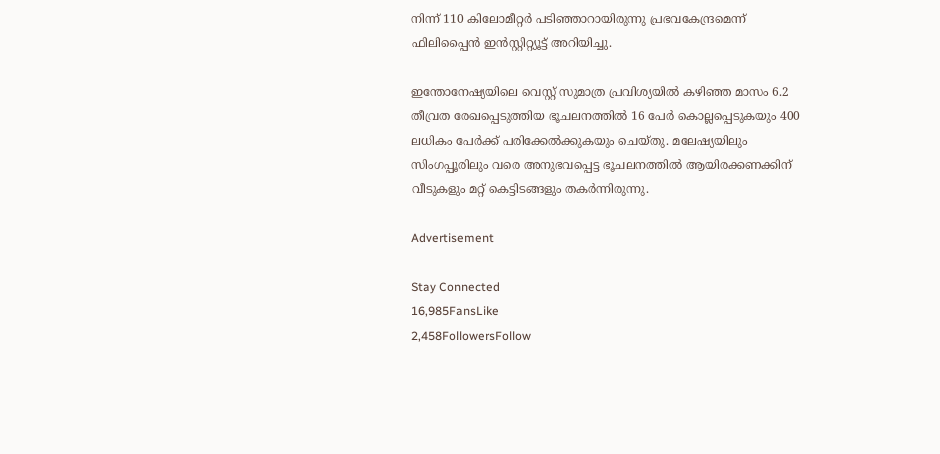നിന്ന് 110 കിലോമീറ്റർ പടിഞ്ഞാറായിരുന്നു പ്രഭവകേന്ദ്രമെന്ന് ഫിലിപ്പൈൻ ഇൻസ്റ്റിറ്റ്യൂട്ട് അറിയിച്ചു.

ഇന്തോനേഷ്യയിലെ വെസ്റ്റ് സുമാത്ര പ്രവിശ്യയിൽ കഴിഞ്ഞ മാസം 6.2 തീവ്രത രേഖപ്പെടുത്തിയ ഭൂചലനത്തിൽ 16 പേർ കൊല്ലപ്പെടുകയും 400 ലധികം പേർക്ക് പരിക്കേൽക്കുകയും ചെയ്തു. മലേഷ്യയിലും സിംഗപ്പൂരിലും വരെ അനുഭവപ്പെട്ട ഭൂചലനത്തിൽ ആയിരക്കണക്കിന് വീടുകളും മറ്റ് കെട്ടിടങ്ങളും തകർന്നിരുന്നു.

Advertisement

Stay Connected
16,985FansLike
2,458FollowersFollow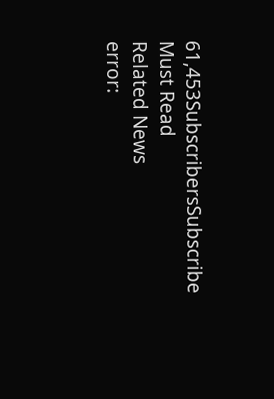61,453SubscribersSubscribe
Must Read
Related News
error: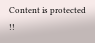Content is protected !!